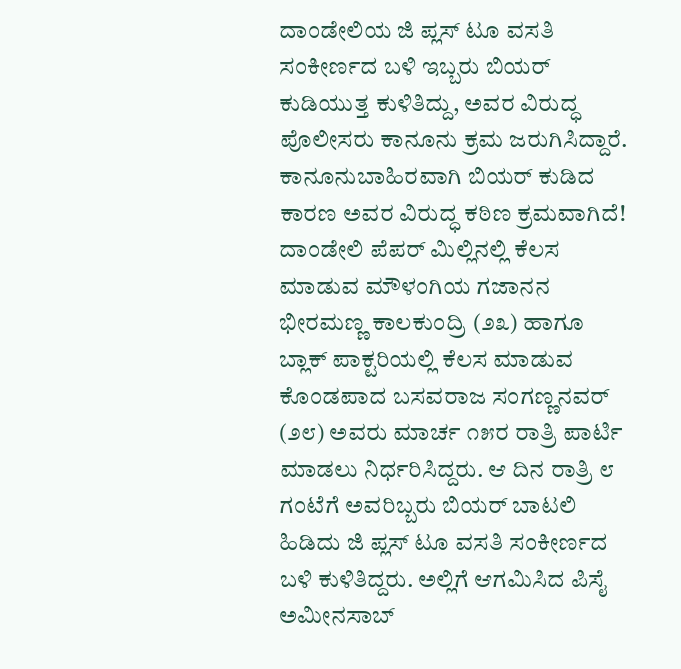ದಾಂಡೇಲಿಯ ಜಿ ಪ್ಲಸ್ ಟೂ ವಸತಿ ಸಂಕೀರ್ಣದ ಬಳಿ ಇಬ್ಬರು ಬಿಯರ್ ಕುಡಿಯುತ್ತ ಕುಳಿತಿದ್ದು, ಅವರ ವಿರುದ್ಧ ಪೊಲೀಸರು ಕಾನೂನು ಕ್ರಮ ಜರುಗಿಸಿದ್ದಾರೆ. ಕಾನೂನುಬಾಹಿರವಾಗಿ ಬಿಯರ್ ಕುಡಿದ ಕಾರಣ ಅವರ ವಿರುದ್ಧ ಕಠಿಣ ಕ್ರಮವಾಗಿದೆ!
ದಾಂಡೇಲಿ ಪೆಪರ್ ಮಿಲ್ಲಿನಲ್ಲಿ ಕೆಲಸ ಮಾಡುವ ಮೌಳಂಗಿಯ ಗಜಾನನ ಭೀರಮಣ್ಣ ಕಾಲಕುಂದ್ರಿ (೨೩) ಹಾಗೂ ಬ್ಲಾಕ್ ಪಾಕ್ಟರಿಯಲ್ಲಿ ಕೆಲಸ ಮಾಡುವ ಕೊಂಡಪಾದ ಬಸವರಾಜ ಸಂಗಣ್ಣನವರ್ (೨೮) ಅವರು ಮಾರ್ಚ ೧೫ರ ರಾತ್ರಿ ಪಾರ್ಟಿ ಮಾಡಲು ನಿರ್ಧರಿಸಿದ್ದರು. ಆ ದಿನ ರಾತ್ರಿ ೮ ಗಂಟೆಗೆ ಅವರಿಬ್ಬರು ಬಿಯರ್ ಬಾಟಲಿ ಹಿಡಿದು ಜಿ ಪ್ಲಸ್ ಟೂ ವಸತಿ ಸಂಕೀರ್ಣದ ಬಳಿ ಕುಳಿತಿದ್ದರು. ಅಲ್ಲಿಗೆ ಆಗಮಿಸಿದ ಪಿಸೈ ಅಮೀನಸಾಬ್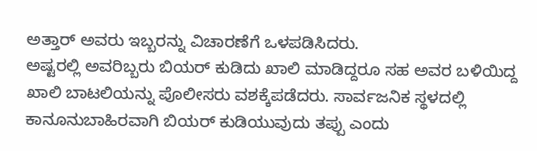ಅತ್ತಾರ್ ಅವರು ಇಬ್ಬರನ್ನು ವಿಚಾರಣೆಗೆ ಒಳಪಡಿಸಿದರು.
ಅಷ್ಟರಲ್ಲಿ ಅವರಿಬ್ಬರು ಬಿಯರ್ ಕುಡಿದು ಖಾಲಿ ಮಾಡಿದ್ದರೂ ಸಹ ಅವರ ಬಳಿಯಿದ್ದ ಖಾಲಿ ಬಾಟಲಿಯನ್ನು ಪೊಲೀಸರು ವಶಕ್ಕೆಪಡೆದರು. ಸಾರ್ವಜನಿಕ ಸ್ಥಳದಲ್ಲಿ ಕಾನೂನುಬಾಹಿರವಾಗಿ ಬಿಯರ್ ಕುಡಿಯುವುದು ತಪ್ಪು ಎಂದು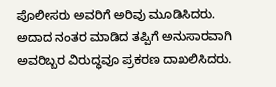ಪೊಲೀಸರು ಅವರಿಗೆ ಅರಿವು ಮೂಡಿಸಿದರು. ಅದಾದ ನಂತರ ಮಾಡಿದ ತಪ್ಪಿಗೆ ಅನುಸಾರವಾಗಿ ಅವರಿಬ್ಬರ ವಿರುದ್ಧವೂ ಪ್ರಕರಣ ದಾಖಲಿಸಿದರು.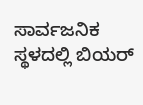ಸಾರ್ವಜನಿಕ ಸ್ಥಳದಲ್ಲಿ ಬಿಯರ್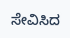ಸೇವಿಸಿದ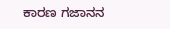ಕಾರಣ ಗಜಾನನ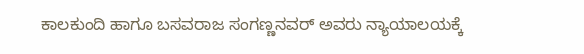ಕಾಲಕುಂದಿ ಹಾಗೂ ಬಸವರಾಜ ಸಂಗಣ್ಣನವರ್ ಅವರು ನ್ಯಾಯಾಲಯಕ್ಕೆ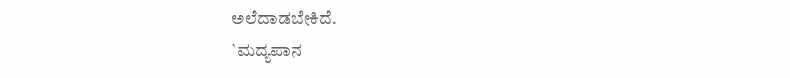ಅಲೆದಾಡಬೇಕಿದೆ.
`ಮದ್ಯಪಾನ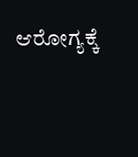ಆರೋಗ್ಯಕ್ಕೆ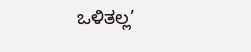ಒಳಿತಲ್ಲ’